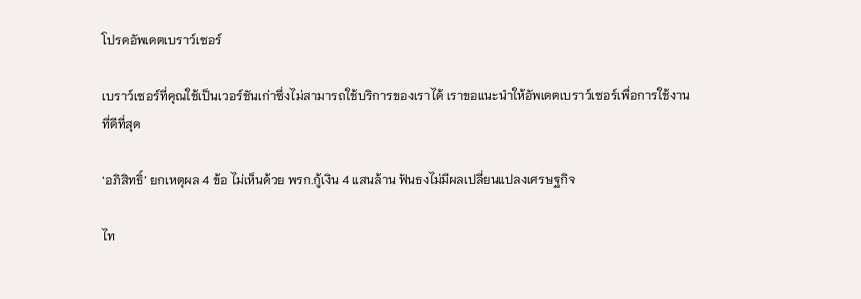โปรดอัพเดตเบราว์เซอร์

เบราว์เซอร์ที่คุณใช้เป็นเวอร์ชันเก่าซึ่งไม่สามารถใช้บริการของเราได้ เราขอแนะนำให้อัพเดตเบราว์เซอร์เพื่อการใช้งานที่ดีที่สุด

‘อภิสิทธิ์’ ยกเหตุผล 4 ข้อ ไม่เห็นด้วย พรก.กู้เงิน 4 แสนล้าน ฟันธงไม่มีผลเปลี่ยนแปลงเศรษฐกิจ

ไท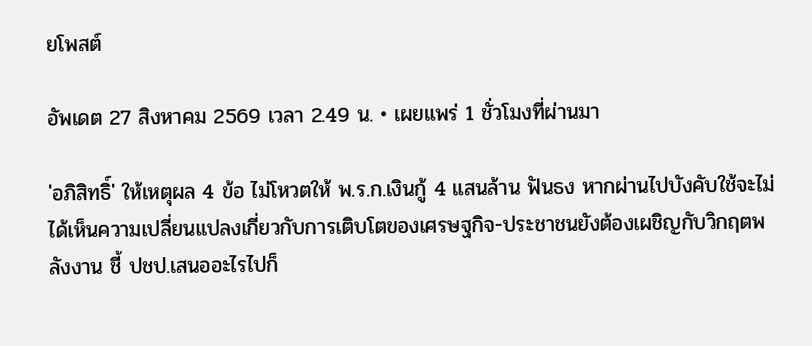ยโพสต์

อัพเดต 27 สิงหาคม 2569 เวลา 2.49 น. • เผยแพร่ 1 ชั่วโมงที่ผ่านมา

'อภิสิทธิ์' ให้เหตุผล 4 ข้อ ไม่โหวตให้ พ.ร.ก.เงินกู้ 4 แสนล้าน ฟันธง หากผ่านไปบังคับใช้จะไม่ได้เห็นความเปลี่ยนแปลงเกี่ยวกับการเติบโตของเศรษฐกิจ-ประชาชนยังต้องเผชิญกับวิกฤตพลังงาน ชี้ ปชป.เสนออะไรไปก็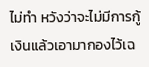ไม่ทำ หวังว่าจะไม่มีการกู้เงินแล้วเอามากองไว้เฉ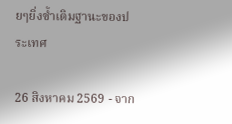ยๆยิ่งซ้ำเติมฐานะของประเทศ

26 สิงหาคม 2569 - จาก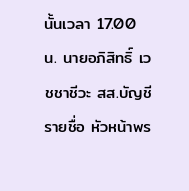นั้นเวลา 17.00 น. นายอภิสิทธิ์ เวชชาชีวะ สส.บัญชีรายชื่อ หัวหน้าพร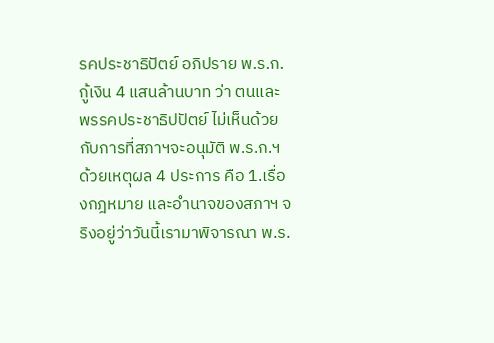รคประชาธิปัตย์ อภิปราย พ.ร.ก.กู้เงิน 4 แสนล้านบาท ว่า ตนและพรรคประชาธิปปัตย์ ไม่เห็นด้วยกับการที่สภาฯจะอนุมัติ พ.ร.ก.ฯ ด้วยเหตุผล 4 ประการ คือ 1.เรื่องกฎหมาย และอำนาจของสภาฯ จริงอยู่ว่าวันนี้เรามาพิจารณา พ.ร.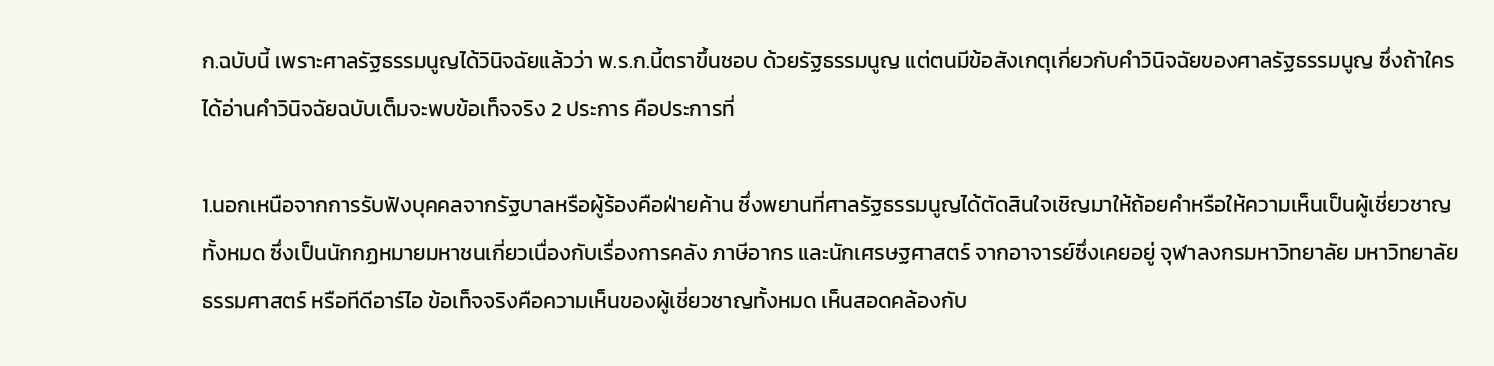ก.ฉบับนี้ เพราะศาลรัฐธรรมนูญได้วินิจฉัยแล้วว่า พ.ร.ก.นี้ตราขึ้นชอบ ด้วยรัฐธรรมนูญ แต่ตนมีข้อสังเกตุเกี่ยวกับคำวินิจฉัยของศาลรัฐธรรมนูญ ซึ่งถ้าใครได้อ่านคำวินิจฉัยฉบับเต็มจะพบข้อเท็จจริง 2 ประการ คือประการที่

1.นอกเหนือจากการรับฟังบุคคลจากรัฐบาลหรือผู้ร้องคือฝ่ายค้าน ซึ่งพยานที่ศาลรัฐธรรมนูญได้ตัดสินใจเชิญมาให้ถ้อยคำหรือให้ความเห็นเป็นผู้เชี่ยวชาญทั้งหมด ซึ่งเป็นนักกฏหมายมหาชนเกี่ยวเนื่องกับเรื่องการคลัง ภาษีอากร และนักเศรษฐศาสตร์ จากอาจารย์ซึ่งเคยอยู่ จุฬาลงกรมหาวิทยาลัย มหาวิทยาลัยธรรมศาสตร์ หรือทีดีอาร์ไอ ข้อเท็จจริงคือความเห็นของผู้เชี่ยวชาญทั้งหมด เห็นสอดคล้องกับ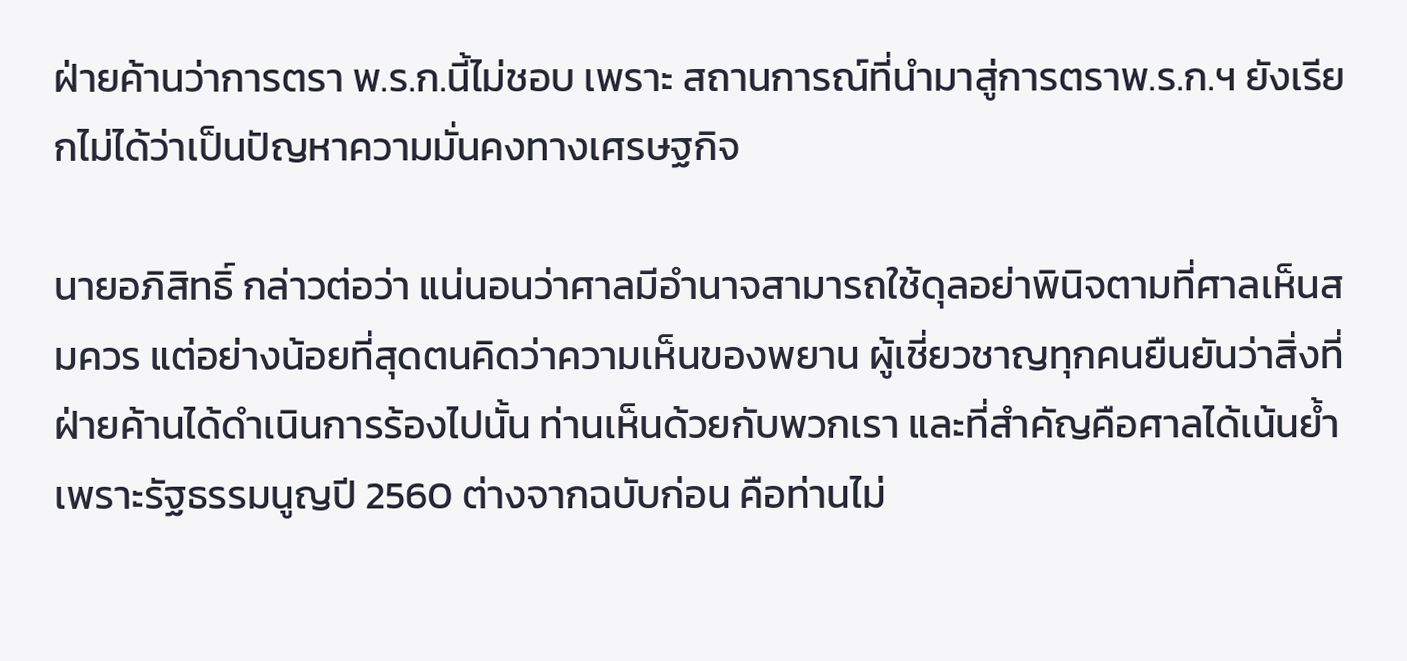ฝ่ายค้านว่าการตรา พ.ร.ก.นี้ไม่ชอบ เพราะ สถานการณ์ที่นำมาสู่การตราพ.ร.ก.ฯ ยังเรียกไม่ได้ว่าเป็นปัญหาความมั่นคงทางเศรษฐกิจ

นายอภิสิทธิ์ กล่าวต่อว่า แน่นอนว่าศาลมีอำนาจสามารถใช้ดุลอย่าพินิจตามที่ศาลเห็นสมควร แต่อย่างน้อยที่สุดตนคิดว่าความเห็นของพยาน ผู้เชี่ยวชาญทุกคนยืนยันว่าสิ่งที่ฝ่ายค้านได้ดำเนินการร้องไปนั้น ท่านเห็นด้วยกับพวกเรา และที่สำคัญคือศาลได้เน้นย้ำเพราะรัฐธรรมนูญปี 2560 ต่างจากฉบับก่อน คือท่านไม่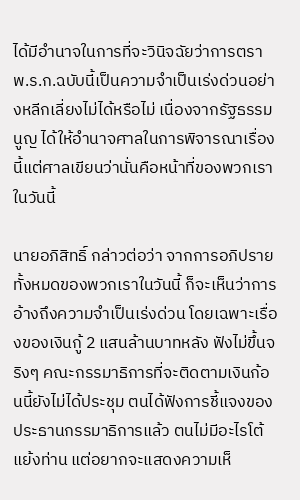ได้มีอำนาจในการที่จะวินิจฉัยว่าการตรา พ.ร.ก.ฉบับนี้เป็นความจำเป็นเร่งด่วนอย่างหลีกเลี่ยงไม่ได้หรือไม่ เนื่องจากรัฐธรรมนูญ ได้ให้อำนาจศาลในการพิจารณาเรื่องนี้แต่ศาลเขียนว่านั่นคือหน้าที่ของพวกเราในวันนี้

นายอภิสิทธิ์ กล่าวต่อว่า จากการอภิปรายทั้งหมดของพวกเราในวันนี้ ก็จะเห็นว่าการอ้างถึงความจำเป็นเร่งด่วน โดยเฉพาะเรื่องของเงินกู้ 2 แสนล้านบาทหลัง ฟังไม่ขึ้นจริงๆ คณะกรรมาธิการที่จะติดตามเงินก้อนนี้ยังไม่ได้ประชุม ตนได้ฟังการชี้แจงของประธานกรรมาธิการแล้ว ตนไม่มีอะไรโต้แย้งท่าน แต่อยากจะแสดงความเห็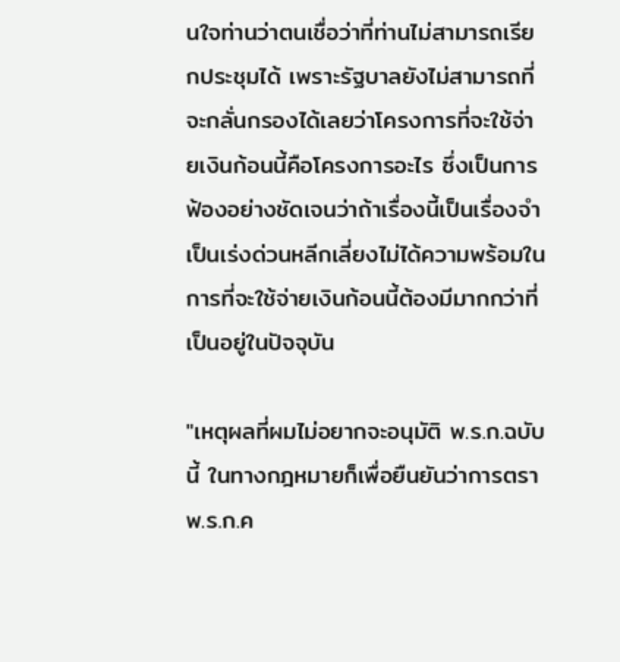นใจท่านว่าตนเชื่อว่าที่ท่านไม่สามารถเรียกประชุมได้ เพราะรัฐบาลยังไม่สามารถที่จะกลั่นกรองได้เลยว่าโครงการที่จะใช้จ่ายเงินก้อนนี้คือโครงการอะไร ซึ่งเป็นการฟ้องอย่างชัดเจนว่าถ้าเรื่องนี้เป็นเรื่องจำเป็นเร่งด่วนหลีกเลี่ยงไม่ได้ความพร้อมในการที่จะใช้จ่ายเงินก้อนนี้ต้องมีมากกว่าที่เป็นอยู่ในปัจจุบัน

"เหตุผลที่ผมไม่อยากจะอนุมัติ พ.ร.ก.ฉบับนี้ ในทางกฎหมายก็เพื่อยืนยันว่าการตราพ.ร.ก.ค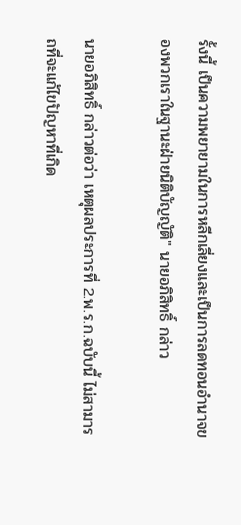รั้งนี้ เป็นความพยายามในการหลีกเลี่ยงและเป็นการลดทอนอำนาจของพวกเราในฐานะฝ่ายนิติบัญญัติ" นายอภิสิทธิ์ กล่าว

นายอภิสิทธิ์ กล่าวต่อว่า เหตุผลประการที่ 2.พ.ร.ก.ฉบับนี้ ไม่สามารถที่จะแก้ไขปัญหาที่เกิด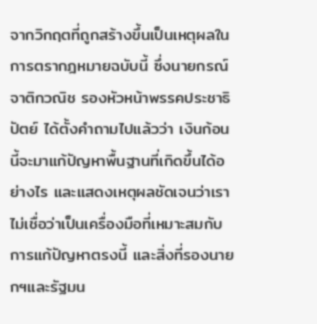จากวิกฤตที่ถูกสร้างขึ้นเป็นเหตุผลในการตรากฎหมายฉบับนี้ ซึ่งนายกรณ์ จาติกวณิช รองหัวหน้าพรรคประชาธิปัตย์ ได้ตั้งคำถามไปแล้วว่า เงินก้อนนี้จะมาแก้ปัญหาพื้นฐานที่เกิดขึ้นได้อย่างไร และแสดงเหตุผลชัดเจนว่าเราไม่เชื่อว่าเป็นเครื่องมือที่เหมาะสมกับการแก้ปัญหาตรงนี้ และสิ่งที่รองนายกฯและรัฐมน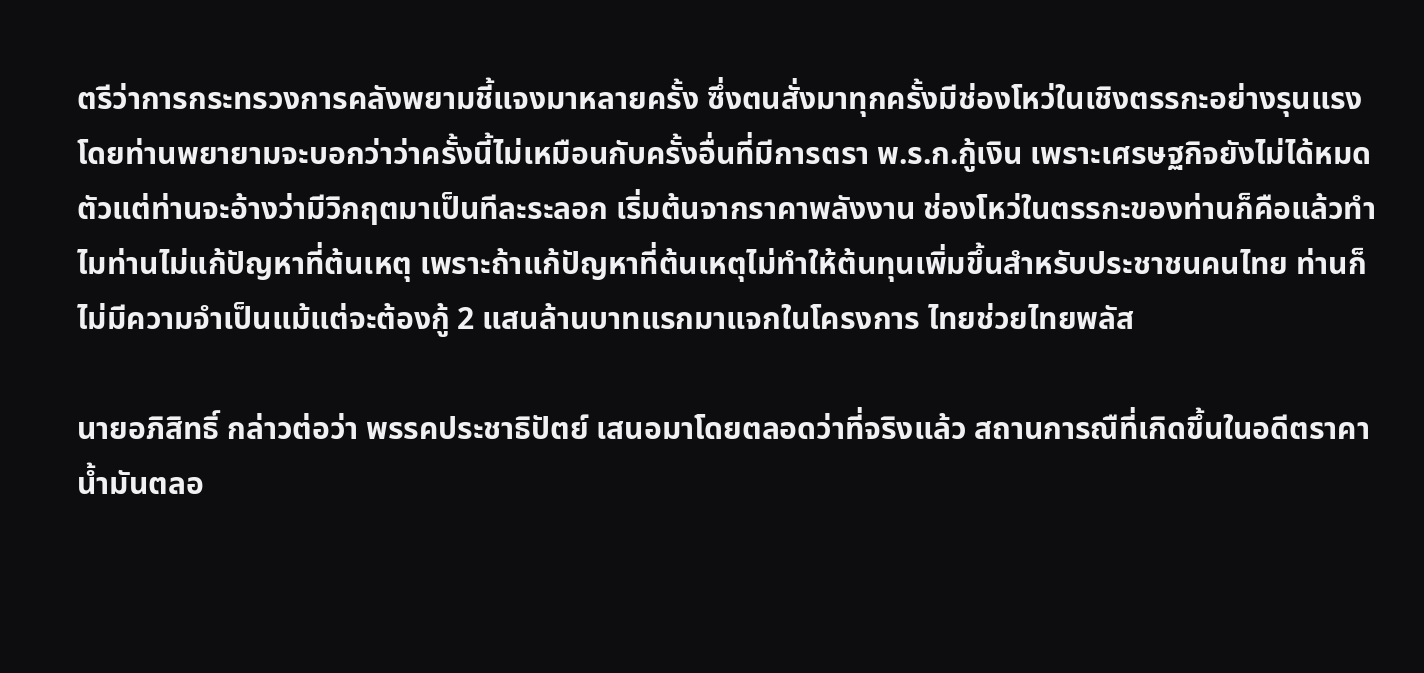ตรีว่าการกระทรวงการคลังพยามชี้แจงมาหลายครั้ง ซึ่งตนสั่งมาทุกครั้งมีช่องโหว่ในเชิงตรรกะอย่างรุนแรง โดยท่านพยายามจะบอกว่าว่าครั้งนี้ไม่เหมือนกับครั้งอื่นที่มีการตรา พ.ร.ก.กู้เงิน เพราะเศรษฐกิจยังไม่ได้หมดตัวแต่ท่านจะอ้างว่ามีวิกฤตมาเป็นทีละระลอก เริ่มต้นจากราคาพลังงาน ช่องโหว่ในตรรกะของท่านก็คือแล้วทำไมท่านไม่แก้ปัญหาที่ต้นเหตุ เพราะถ้าแก้ปัญหาที่ต้นเหตุไม่ทำให้ต้นทุนเพิ่มขึ้นสำหรับประชาชนคนไทย ท่านก็ไม่มีความจำเป็นแม้แต่จะต้องกู้ 2 แสนล้านบาทแรกมาแจกในโครงการ ไทยช่วยไทยพลัส

นายอภิสิทธิ์ กล่าวต่อว่า พรรคประชาธิปัตย์ เสนอมาโดยตลอดว่าที่จริงแล้ว สถานการณืที่เกิดขึ้นในอดีตราคาน้ำมันตลอ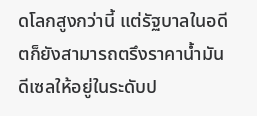ดโลกสูงกว่านี้ แต่รัฐบาลในอดีตก็ยังสามารถตรึงราคาน้ำมันดีเซลให้อยู่ในระดับป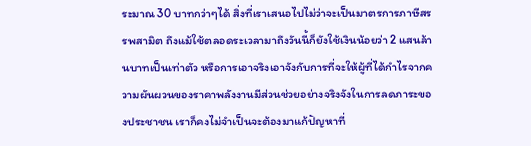ระมาณ 30 บาทกว่าๆได้ สิ่งที่เราเสนอไปไม่ว่าจะเป็นมาตรการภาษีสรรพสามิต ถึงแม้ใช้ตลอดระเวลามาถึงวันนี้ก็ยังใช้เงินน้อยว่า 2 แสนล้านบาทเป็นเท่าตัว หรือการเอาจริงเอาจังกับการที่จะให้ผู้ที่ได้กำไรจากความผันผวนของราคาพลังงานมีส่วนช่วยอย่างจริงจังในการลดภาระของประชาชน เราก็คงไม่จำเป็นจะต้องมาแก้ปัญหาที่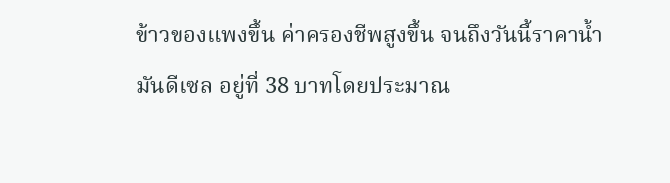ข้าวของแพงขึ้น ค่าครองชีพสูงขึ้น จนถึงวันนี้ราคาน้ำมันดีเซล อยู่ที่ 38 บาทโดยประมาณ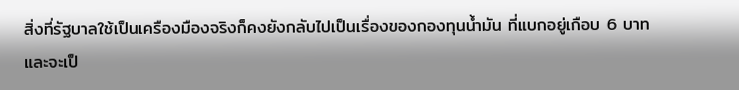สิ่งที่รัฐบาลใช้เป็นเครืองมืองจริงก็คงยังกลับไปเป็นเรื่องของกองทุนน้ำมัน ที่แบกอยู่เกือบ 6 บาท และจะเป็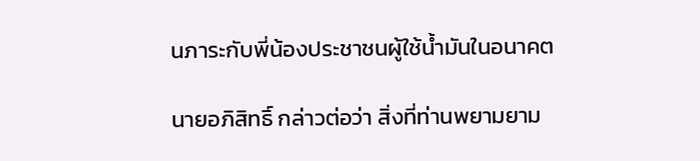นภาระกับพี่น้องประชาชนผู้ใช้น้ำมันในอนาคต

นายอภิสิทธิ์ กล่าวต่อว่า สิ่งที่ท่านพยามยาม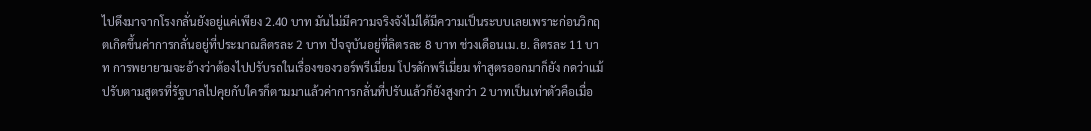ไปดึงมาจากโรงกลั่นยังอยู่แค่เพียง 2.40 บาท มันไม่มีความจริงจังไม่ได้มีความเป็นระบบเลยเพราะก่อนวิกฤตเกิดขึ้นค่าการกลั่นอยู่ที่ประมาณลิตรละ 2 บาท ปัจจุบันอยู่ที่ลิตรละ 8 บาท ช่วงเดือนเม.ย. ลิตรละ 11 บาท การพยายามจะอ้างว่าต้องไปปรับรถในเรื่องของวอร์พรีเมี่ยม โปรดักพรีเมี่ยม ทำสูตรออกมาก็ยัง กดว่าแม้ปรับตามสูตรที่รัฐบาลไปคุยกับใครก็ตามมาแล้วค่าการกลั่นที่ปรับแล้วก็ยังสูงกว่า 2 บาทเป็นเท่าตัวคือเมื่อ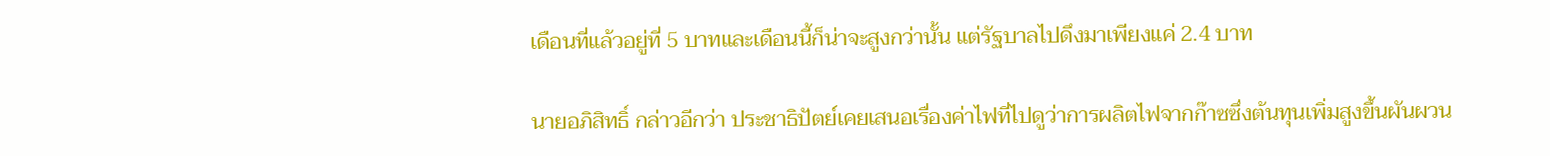เดือนที่แล้วอยู่ที่ 5 บาทและเดือนนี้ก็น่าจะสูงกว่านั้น แต่รัฐบาลไปดึงมาเพียงแค่ 2.4 บาท

นายอภิสิทธิ์ กล่าวอีกว่า ประชาธิปัตย์เคยเสนอเรื่องค่าไฟที่ไปดูว่าการผลิตไฟจากก๊าซซึ่งต้นทุนเพิ่มสูงขึ้นผันผวน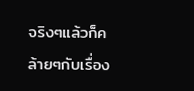จริงๆแล้วก็คล้ายๆกับเรื่อง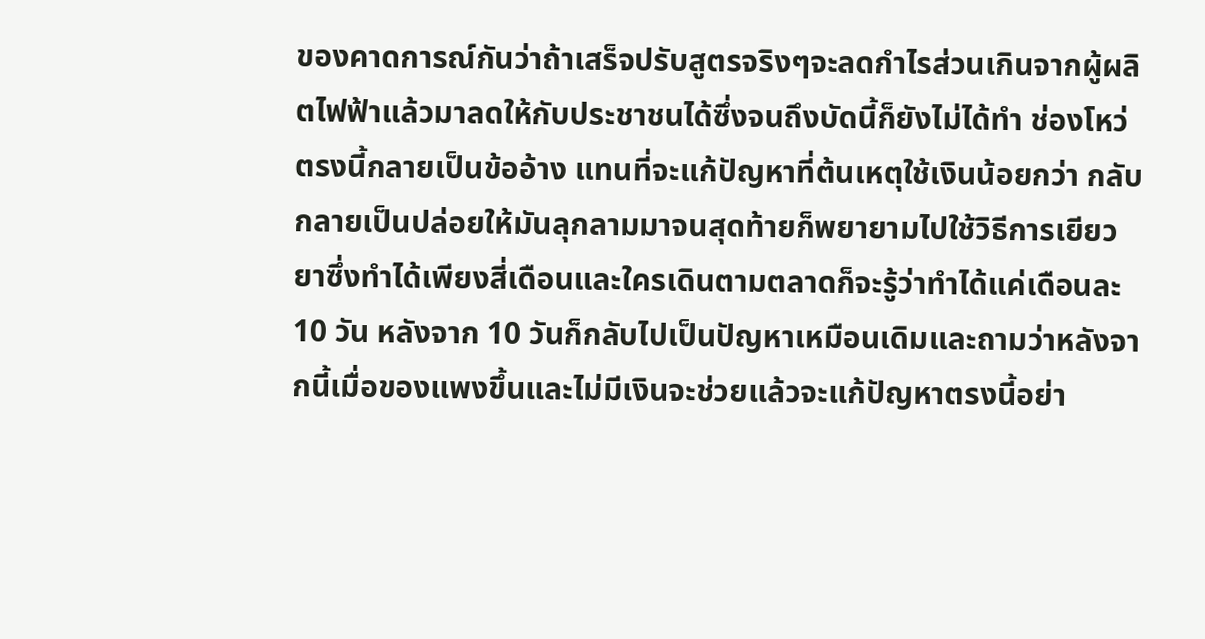ของคาดการณ์กันว่าถ้าเสร็จปรับสูตรจริงๆจะลดกำไรส่วนเกินจากผู้ผลิตไฟฟ้าแล้วมาลดให้กับประชาชนได้ซึ่งจนถึงบัดนี้ก็ยังไม่ได้ทำ ช่องโหว่ตรงนี้กลายเป็นข้ออ้าง แทนที่จะแก้ปัญหาที่ต้นเหตุใช้เงินน้อยกว่า กลับกลายเป็นปล่อยให้มันลุกลามมาจนสุดท้ายก็พยายามไปใช้วิธีการเยียวยาซึ่งทำได้เพียงสี่เดือนและใครเดินตามตลาดก็จะรู้ว่าทำได้แค่เดือนละ 10 วัน หลังจาก 10 วันก็กลับไปเป็นปัญหาเหมือนเดิมและถามว่าหลังจากนี้เมื่อของแพงขึ้นและไม่มีเงินจะช่วยแล้วจะแก้ปัญหาตรงนี้อย่า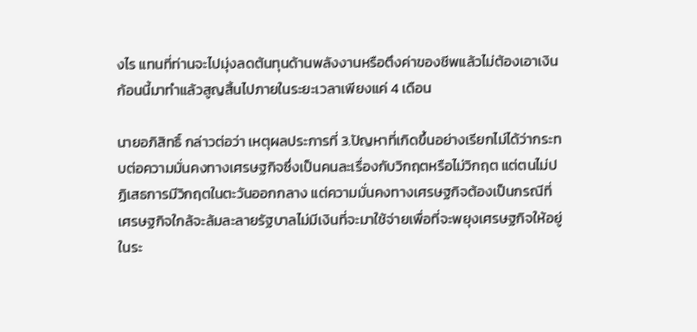งไร แทนที่ท่านจะไปมุ่งลดต้นทุนด้านพลังงานหรือตึงค่าของชีพแล้วไม่ต้องเอาเงินก้อนนี้มาทำแล้วสูญสิ้นไปภายในระยะเวลาเพียงแค่ 4 เดือน

นายอภิสิทธิ์ กล่าวต่อว่า เหตุผลประการที่ 3.ปัญหาที่เกิดขึ้นอย่างเรียกไม่ได้ว่ากระทบต่อความมั่นคงทางเศรษฐกิจซึ่งเป็นคนละเรื่องกับวิกฤตหรือไม่วิกฤต แต่ตนไม่ปฏิเสธการมีวิกฤตในตะวันออกกลาง แต่ความมั่นคงทางเศรษฐกิจต้องเป็นกรณีที่เศรษฐกิจใกล้จะล้มละลายรัฐบาลไม่มีเงินที่จะมาใช้จ่ายเพื่อที่จะพยุงเศรษฐกิจให้อยู่ในระ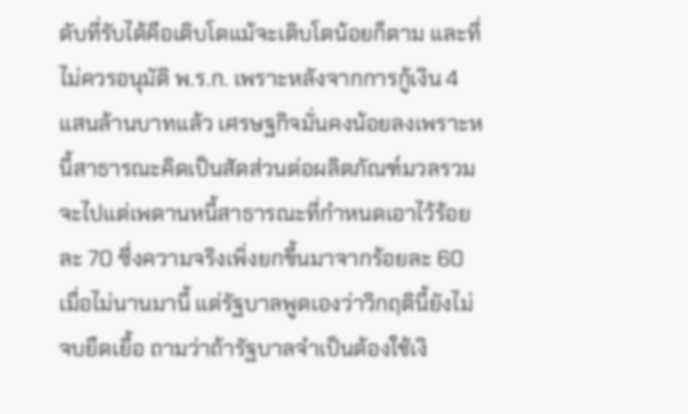ดับที่รับได้คือเติบโตแม้จะเติบโตน้อยก็ตาม และที่ไม่ควรอนุมัติ พ.ร.ก. เพราะหลังจากการกู้เงิน 4 แสนล้านบาทแล้ว เศรษฐกิจมั่นคงน้อยลงเพราะหนี้สาธารณะคิดเป็นสัดส่วนต่อผลิตภัณฑ์มวลรวมจะไปแต่เพดานหนี้สาธารณะที่กำหนดเอาไว้ร้อยละ 70 ซึ่งความจริงเพิ่งยกขึ้นมาจากร้อยละ 60 เมื่อไม่นานมานี้ แต่รัฐบาลพูดเองว่าวิกฤตินี้ยังไม่จบยืดเยื้อ ถามว่าถ้ารัฐบาลจำเป็นต้องใช้เงิ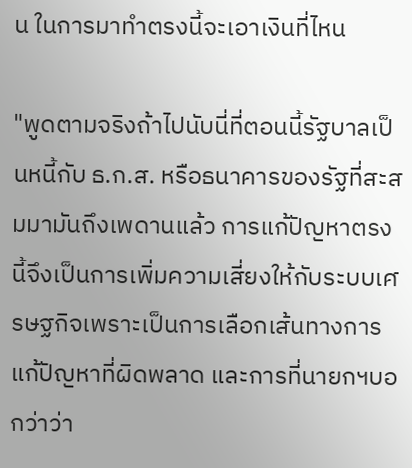น ในการมาทำตรงนี้จะเอาเงินที่ไหน

"พูดตามจริงถ้าไปนับนี่ที่ตอนนี้รัฐบาลเป็นหนี้กับ ธ.ก.ส. หรือธนาคารของรัฐที่สะสมมามันถึงเพดานแล้ว การแก้ปัญหาตรงนี้จึงเป็นการเพิ่มความเสี่ยงให้กับระบบเศรษฐกิจเพราะเป็นการเลือกเส้นทางการแก้ปัญหาที่ผิดพลาด และการที่นายกฯบอกว่าว่า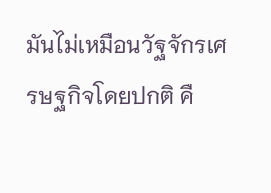มันไม่เหมือนวัฐจักรเศรษฐกิจโดยปกติ คื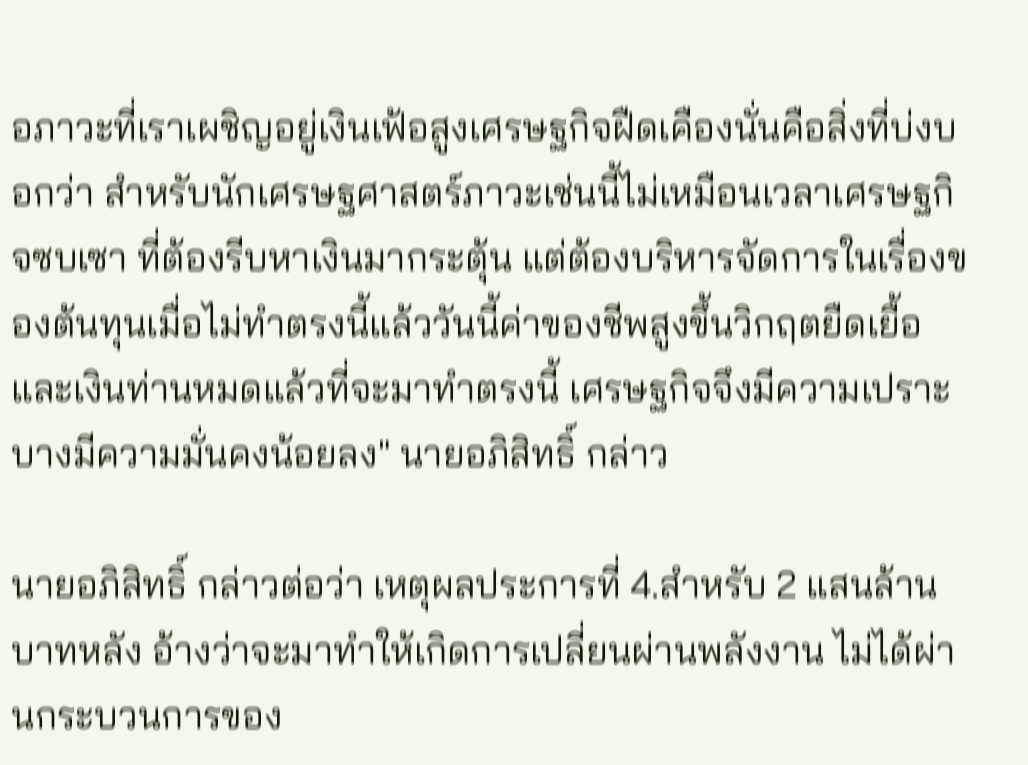อภาวะที่เราเผชิญอยู่เงินเฟ้อสูงเศรษฐกิจฝืดเคืองนั่นคือสิ่งที่บ่งบอกว่า สำหรับนักเศรษฐศาสตร์ภาวะเช่นนี้ไม่เหมือนเวลาเศรษฐกิจซบเซา ที่ต้องรีบหาเงินมากระตุ้น แต่ต้องบริหารจัดการในเรื่องของต้นทุนเมื่อไม่ทำตรงนี้แล้ววันนี้ค่าของชีพสูงขึ้นวิกฤตยืดเยื้อ และเงินท่านหมดแล้วที่จะมาทำตรงนี้ เศรษฐกิจจึงมีความเปราะบางมีความมั่นคงน้อยลง" นายอภิสิทธิ์ กล่าว

นายอภิสิทธิ์ กล่าวต่อว่า เหตุผลประการที่ 4.สำหรับ 2 แสนล้านบาทหลัง อ้างว่าจะมาทำให้เกิดการเปลี่ยนผ่านพลังงาน ไม่ได้ผ่านกระบวนการของ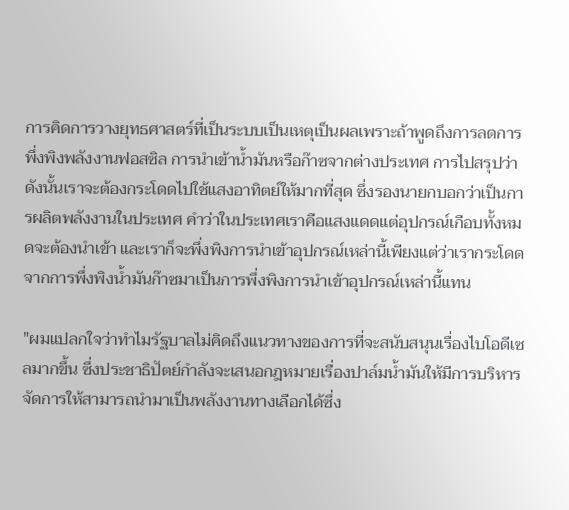การคิดการวางยุทธศาสตร์ที่เป็นระบบเป็นเหตุเป็นผลเพราะถ้าพูดถึงการลดการพึ่งพิงพลังงานฟอสซิล การนำเข้าน้ำมันหรือก๊าซจากต่างประเทศ การไปสรุปว่าดังนั้นเราจะต้องกระโดดไปใช้แสงอาทิตย์ให้มากที่สุด ซึ่งรองนายกบอกว่าเป็นการผลิตพลังงานในประเทศ คำว่าในประเทศเราคือแสงแดดแต่อุปกรณ์เกือบทั้งหมดจะต้องนำเข้า และเราก็จะพึ่งพิงการนำเข้าอุปกรณ์เหล่านี้เพียงแต่ว่าเรากระโดดจากการพึ่งพิงน้ำมันก๊าซมาเป็นการพึ่งพิงการนำเข้าอุปกรณ์เหล่านี้แทน

"ผมแปลกใจว่าทำไมรัฐบาลไม่คิดถึงแนวทางของการที่จะสนับสนุนเรื่องไบโอดีเซลมากขึ้น ซึ่งประชาธิปัตย์กำลังจะเสนอกฎหมายเรื่องปาล์มน้ำมันให้มีการบริหารจัดการให้สามารถนำมาเป็นพลังงานทางเลือกได้ซึ่ง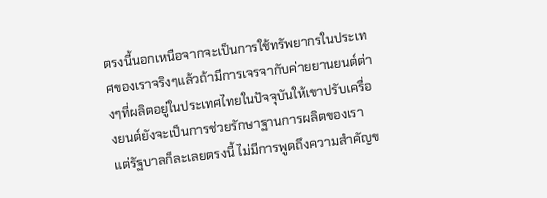ตรงนี้นอกเหนือจากจะเป็นการใช้ทรัพยากรในประเทศของเราจริงๆแล้วถ้ามีการเจรจากับค่ายยานยนต์ต่างๆที่ผลิตอยู่ในประเทศไทยในปัจจุบันให้เขาปรับเครื่องยนต์ยังจะเป็นการช่วยรักษาฐานการผลิตของเรา แต่รัฐบาลก็ละเลยตรงนี้ ไม่มีการพูดถึงความสำคัญข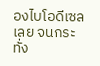องไบโอดีเซลเลย จนกระทั่ง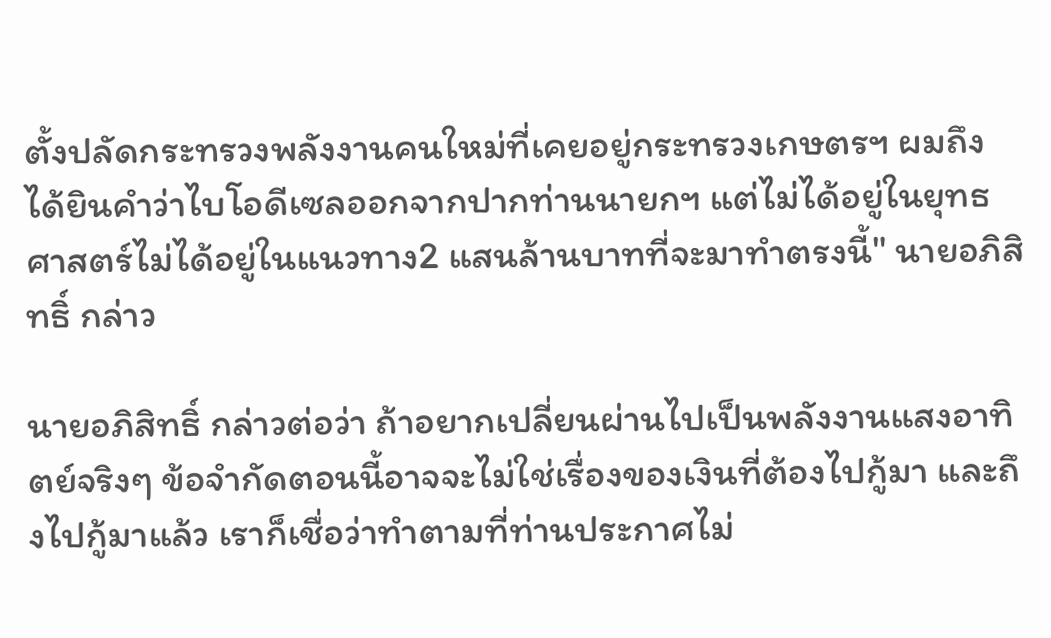ตั้งปลัดกระทรวงพลังงานคนใหม่ที่เคยอยู่กระทรวงเกษตรฯ ผมถึงได้ยินคำว่าไบโอดีเซลออกจากปากท่านนายกฯ แต่ไม่ได้อยู่ในยุทธศาสตร์ไม่ได้อยู่ในแนวทาง2 แสนล้านบาทที่จะมาทำตรงนี้" นายอภิสิทธิ์ กล่าว

นายอภิสิทธิ์ กล่าวต่อว่า ถ้าอยากเปลี่ยนผ่านไปเป็นพลังงานแสงอาทิตย์จริงๆ ข้อจำกัดตอนนี้อาจจะไม่ใช่เรื่องของเงินที่ต้องไปกู้มา และถึงไปกู้มาแล้ว เราก็เชื่อว่าทำตามที่ท่านประกาศไม่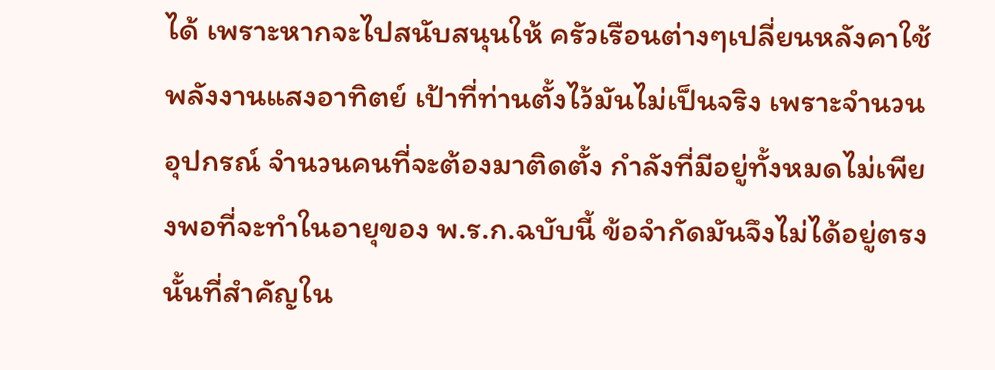ได้ เพราะหากจะไปสนับสนุนให้ ครัวเรือนต่างๆเปลี่ยนหลังคาใช้พลังงานแสงอาทิตย์ เป้าที่ท่านตั้งไว้มันไม่เป็นจริง เพราะจำนวนอุปกรณ์ จำนวนคนที่จะต้องมาติดตั้ง กำลังที่มีอยู่ทั้งหมดไม่เพียงพอที่จะทำในอายุของ พ.ร.ก.ฉบับนี้ ข้อจำกัดมันจึงไม่ได้อยู่ตรงนั้นที่สำคัญใน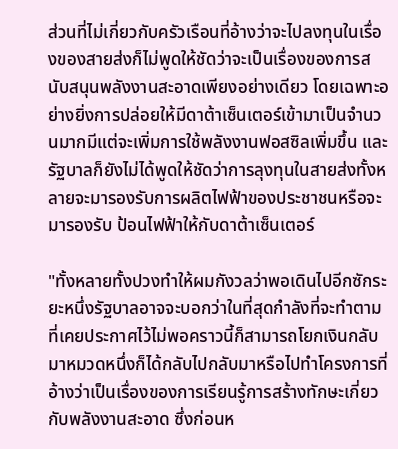ส่วนที่ไม่เกี่ยวกับครัวเรือนที่อ้างว่าจะไปลงทุนในเรื่องของสายส่งก็ไม่พูดให้ชัดว่าจะเป็นเรื่องของการสนับสนุนพลังงานสะอาดเพียงอย่างเดียว โดยเฉพาะอย่างยิ่งการปล่อยให้มีดาต้าเซ็นเตอร์เข้ามาเป็นจำนวนมากมีแต่จะเพิ่มการใช้พลังงานฟอสซิลเพิ่มขึ้น และรัฐบาลก็ยังไม่ได้พูดให้ชัดว่าการลุงทุนในสายส่งทั้งหลายจะมารองรับการผลิตไฟฟ้าของประชาชนหรือจะมารองรับ ป้อนไฟฟ้าให้กับดาต้าเซ็นเตอร์

"ทั้งหลายทั้งปวงทำให้ผมกังวลว่าพอเดินไปอีกซักระยะหนึ่งรัฐบาลอาจจะบอกว่าในที่สุดกำลังที่จะทำตามที่เคยประกาศไว้ไม่พอคราวนี้ก็สามารถโยกเงินกลับมาหมวดหนึ่งก็ได้กลับไปกลับมาหรือไปทำโครงการที่อ้างว่าเป็นเรื่องของการเรียนรู้การสร้างทักษะเกี่ยวกับพลังงานสะอาด ซึ่งก่อนห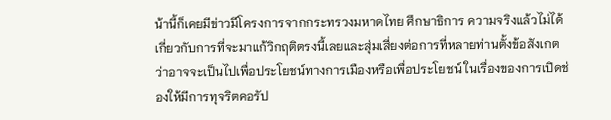น้านี้ก็เคยมีข่าวมีโครงการจากกระทรวงมหาดไทย ศึกษาธิการ ความจริงแล้วไม่ได้เกี่ยวกับการที่จะมาแก้วิกฤติตรงนี้เลยและสุ่มเสี่ยงต่อการที่หลายท่านตั้งข้อสังเกตว่าอาจจะเป็นไปเพื่อประโยชน์ทางการเมืองหรือเพื่อประโยชน์ ในเรื่องของการเปิดช่องให้มีการทุจริตคอรัป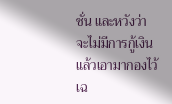ชั่น และหวังว่าจะไม่มีการกู้เงินแล้วเอามากองไว้เฉ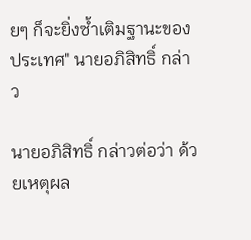ยๆ ก็จะยิ่งซ้ำเติมฐานะของประเทศ" นายอภิสิทธิ์ กล่าว

นายอภิสิทธิ์ กล่าวต่อว่า ด้วยเหตุผล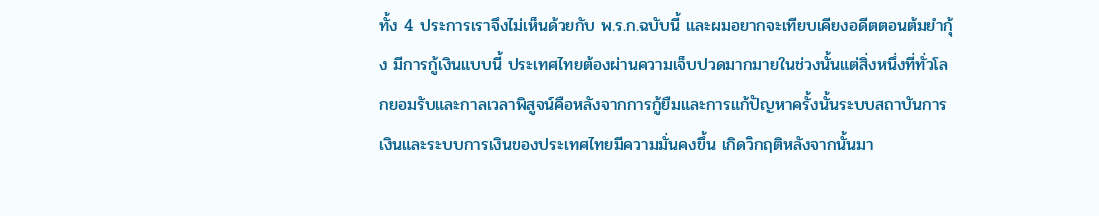ทั้ง 4 ประการเราจึงไม่เห็นด้วยกับ พ.ร.ก.ฉบับนี้ และผมอยากจะเทียบเคียงอดีตตอนต้มยำกุ้ง มีการกู้เงินแบบนี้ ประเทศไทยต้องผ่านความเจ็บปวดมากมายในช่วงนั้นแต่สิ่งหนึ่งที่ทั่วโลกยอมรับและกาลเวลาพิสูจน์คือหลังจากการกู้ยืมและการแก้ปัญหาครั้งนั้นระบบสถาบันการเงินและระบบการเงินของประเทศไทยมีความมั่นคงขึ้น เกิดวิกฤติหลังจากนั้นมา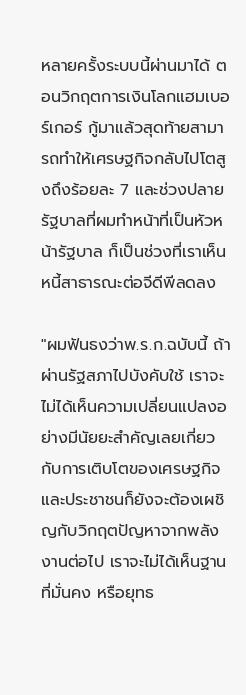หลายครั้งระบบนี้ผ่านมาได้ ตอนวิกฤตการเงินโลกแฮมเบอร์เกอร์ กู้มาแล้วสุดท้ายสามารถทำให้เศรษฐกิจกลับไปโตสูงถึงร้อยละ 7 และช่วงปลายรัฐบาลที่ผมทำหน้าที่เป็นหัวหน้ารัฐบาล ก็เป็นช่วงที่เราเห็นหนี้สาธารณะต่อจีดีพีลดลง

"ผมฟันธงว่าพ.ร.ก.ฉบับนี้ ถ้าผ่านรัฐสภาไปบังคับใช้ เราจะไม่ได้เห็นความเปลี่ยนแปลงอย่างมีนัยยะสำคัญเลยเกี่ยวกับการเติบโตของเศรษฐกิจ และประชาชนก็ยังจะต้องเผชิญกับวิกฤตปัญหาจากพลังงานต่อไป เราจะไม่ได้เห็นฐานที่มั่นคง หรือยุทธ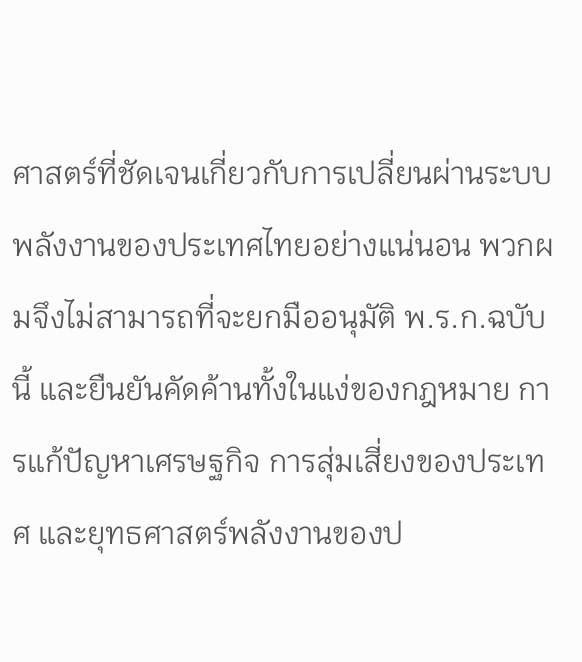ศาสตร์ที่ชัดเจนเกี่ยวกับการเปลี่ยนผ่านระบบพลังงานของประเทศไทยอย่างแน่นอน พวกผมจึงไม่สามารถที่จะยกมืออนุมัติ พ.ร.ก.ฉบับนี้ และยืนยันคัดค้านทั้งในแง่ของกฎหมาย การแก้ปัญหาเศรษฐกิจ การสุ่มเสี่ยงของประเทศ และยุทธศาสตร์พลังงานของป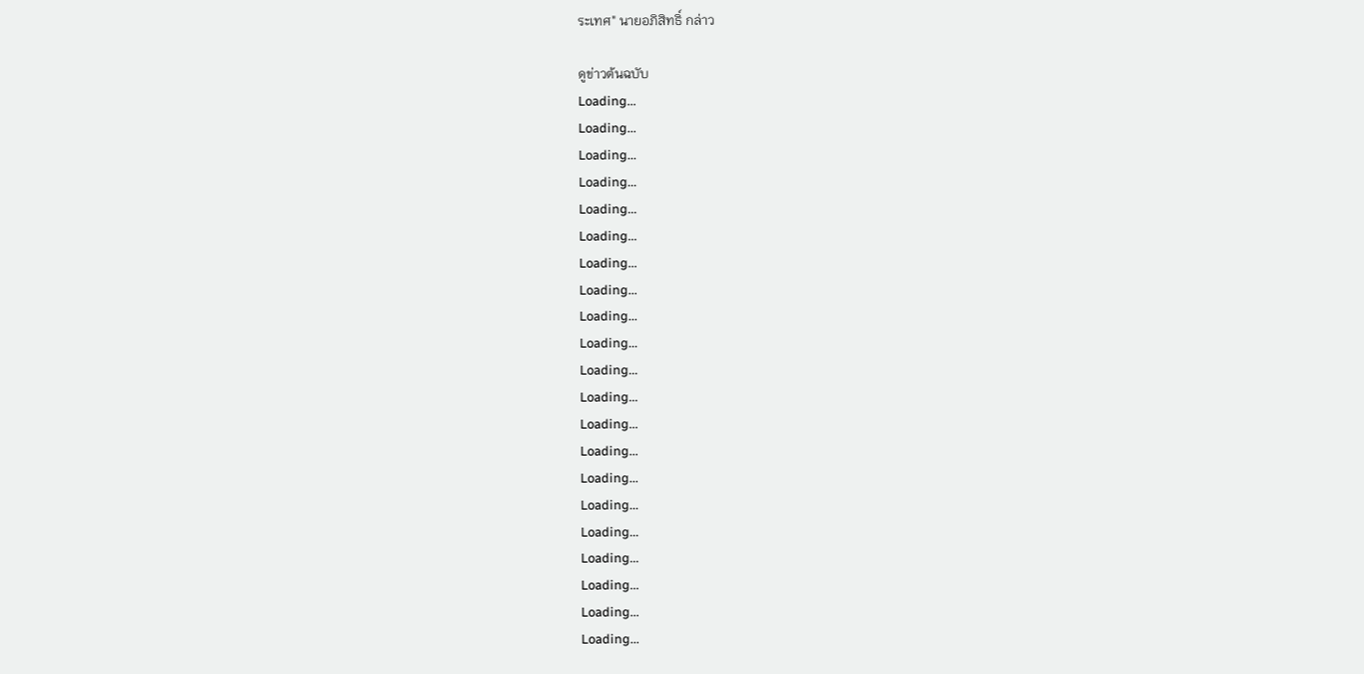ระเทศ" นายอภิสิทธิ์ กล่าว

ดูข่าวต้นฉบับ
Loading...
Loading...
Loading...
Loading...
Loading...
Loading...
Loading...
Loading...
Loading...
Loading...
Loading...
Loading...
Loading...
Loading...
Loading...
Loading...
Loading...
Loading...
Loading...
Loading...
Loading...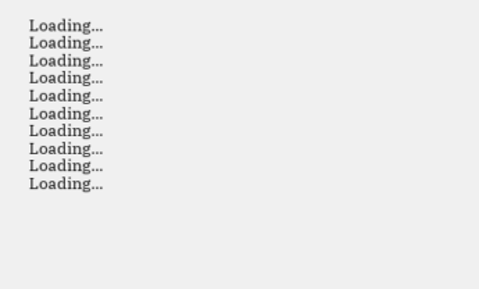Loading...
Loading...
Loading...
Loading...
Loading...
Loading...
Loading...
Loading...
Loading...
Loading...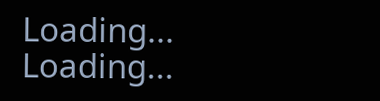Loading...
Loading...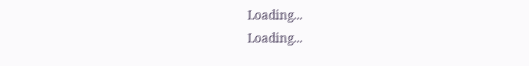Loading...
Loading...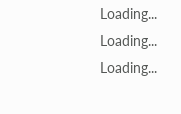Loading...
Loading...
Loading...